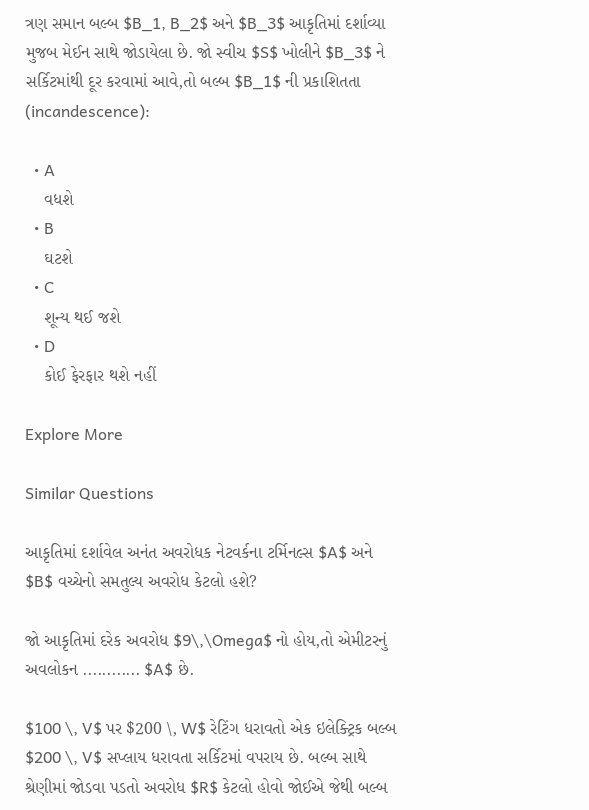ત્રણ સમાન બલ્બ $B_1, B_2$ અને $B_3$ આકૃતિમાં દર્શાવ્યા મુજબ મેઈન સાથે જોડાયેલા છે. જો સ્વીચ $S$ ખોલીને $B_3$ ને સર્કિટમાંથી દૂર કરવામાં આવે,તો બલ્બ $B_1$ ની પ્રકાશિતતા (incandescence):

  • A
    વધશે
  • B
    ઘટશે
  • C
    શૂન્ય થઈ જશે
  • D
    કોઈ ફેરફાર થશે નહીં

Explore More

Similar Questions

આકૃતિમાં દર્શાવેલ અનંત અવરોધક નેટવર્કના ટર્મિનલ્સ $A$ અને $B$ વચ્ચેનો સમતુલ્ય અવરોધ કેટલો હશે?

જો આકૃતિમાં દરેક અવરોધ $9\,\Omega$ નો હોય,તો એમીટરનું અવલોકન ............ $A$ છે.

$100 \, V$ પર $200 \, W$ રેટિંગ ધરાવતો એક ઇલેક્ટ્રિક બલ્બ $200 \, V$ સપ્લાય ધરાવતા સર્કિટમાં વપરાય છે. બલ્બ સાથે શ્રેણીમાં જોડવા પડતો અવરોધ $R$ કેટલો હોવો જોઈએ જેથી બલ્બ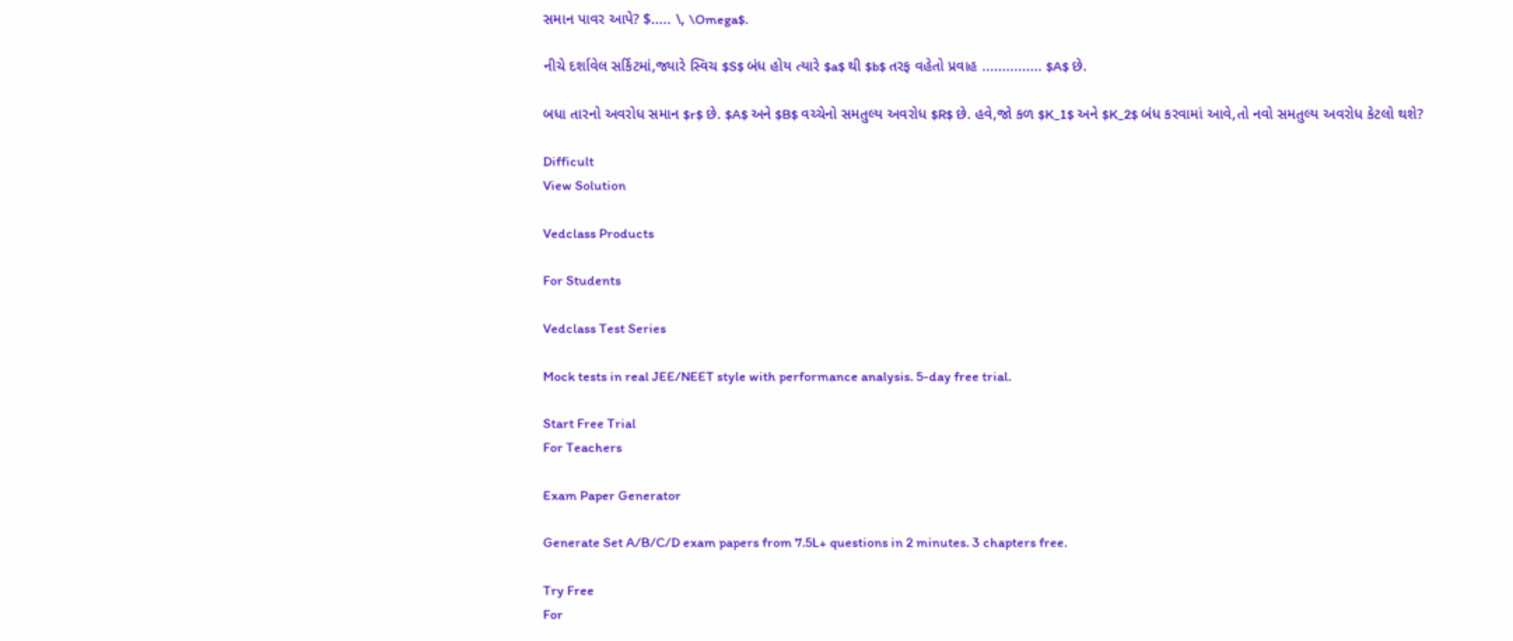સમાન પાવર આપે? $..... \, \Omega$.

નીચે દર્શાવેલ સર્કિટમાં,જ્યારે સ્વિચ $S$ બંધ હોય ત્યારે $a$ થી $b$ તરફ વહેતો પ્રવાહ ............... $A$ છે.

બધા તારનો અવરોધ સમાન $r$ છે. $A$ અને $B$ વચ્ચેનો સમતુલ્ય અવરોધ $R$ છે. હવે,જો કળ $K_1$ અને $K_2$ બંધ કરવામાં આવે,તો નવો સમતુલ્ય અવરોધ કેટલો થશે?

Difficult
View Solution

Vedclass Products

For Students

Vedclass Test Series

Mock tests in real JEE/NEET style with performance analysis. 5-day free trial.

Start Free Trial
For Teachers

Exam Paper Generator

Generate Set A/B/C/D exam papers from 7.5L+ questions in 2 minutes. 3 chapters free.

Try Free
For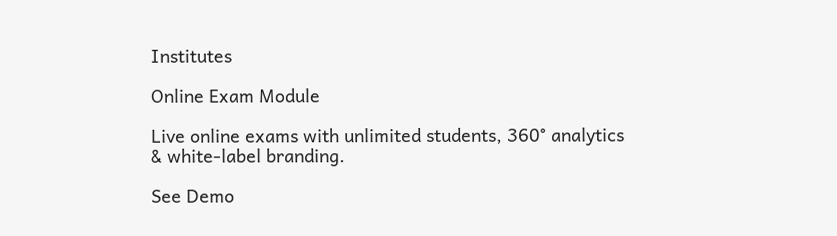Institutes

Online Exam Module

Live online exams with unlimited students, 360° analytics & white-label branding.

See Demo